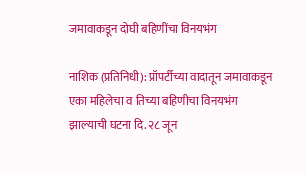जमावाकडून दोघी बहिणींचा विनयभंग

नाशिक (प्रतिनिधी): प्रॉपर्टीच्या वादातून जमावाकडून एका महिलेचा व तिच्या बहिणीचा विनयभंग झाल्याची घटना दि. २८ जून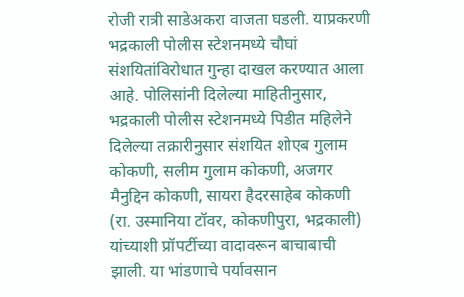रोजी रात्री साडेअकरा वाजता घडली. याप्रकरणी भद्रकाली पोलीस स्टेशनमध्ये चौघां संशयितांविरोधात गुन्हा दाखल करण्यात आला आहे. पोलिसांनी दिलेल्या माहितीनुसार, भद्रकाली पोलीस स्टेशनमध्ये पिडीत महिलेने दिलेल्या तक्रारीनुसार संशयित शोएब गुलाम कोकणी, सलीम गुलाम कोकणी, अजगर मैनुद्दिन कोकणी, सायरा हैदरसाहेब कोकणी (रा. उस्मानिया टॉवर, कोकणीपुरा, भद्रकाली) यांच्याशी प्रॉपर्टीच्या वादावरून बाचाबाची झाली. या भांडणाचे पर्यावसान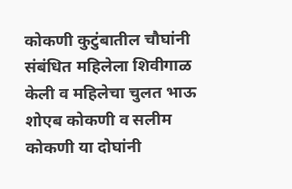कोकणी कुटुंबातील चौघांनी संबंधित महिलेला शिवीगाळ केली व महिलेचा चुलत भाऊ शोएब कोकणी व सलीम कोकणी या दोघांनी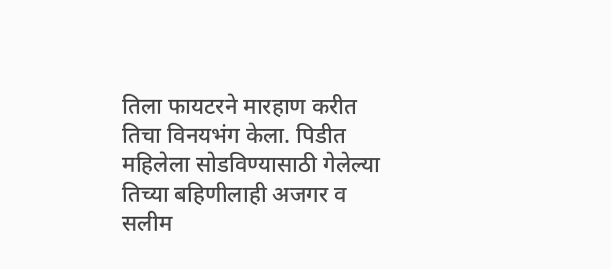तिला फायटरने मारहाण करीत तिचा विनयभंग केला. पिडीत महिलेला सोडविण्यासाठी गेलेल्या तिच्या बहिणीलाही अजगर व सलीम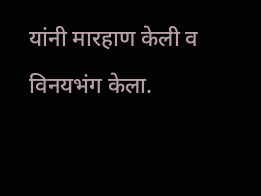यांनी मारहाण केली व विनयभंग केला.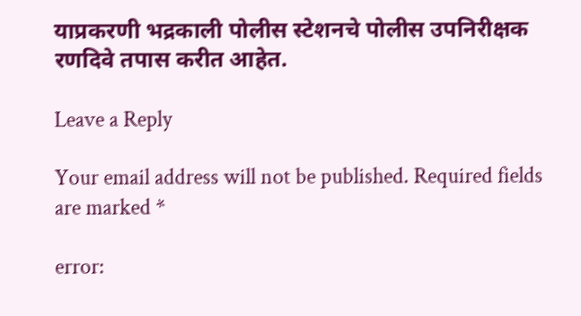याप्रकरणी भद्रकाली पोलीस स्टेशनचे पोलीस उपनिरीक्षक रणदिवे तपास करीत आहेत.

Leave a Reply

Your email address will not be published. Required fields are marked *

error: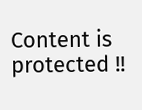Content is protected !!